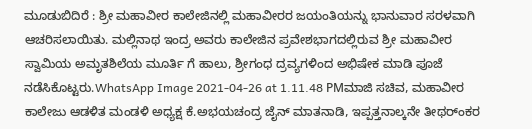ಮೂಡುಬಿದಿರೆ : ಶ್ರೀ ಮಹಾವೀರ ಕಾಲೇಜಿನಲ್ಲಿ ಮಹಾವೀರರ ಜಯಂತಿಯನ್ನು ಭಾನುವಾರ ಸರಳವಾಗಿ ಆಚರಿಸಲಾಯಿತು. ಮಲ್ಲಿನಾಥ ಇಂದ್ರ ಅವರು ಕಾಲೇಜಿನ ಪ್ರವೇಶಭಾಗದಲ್ಲಿರುವ ಶ್ರೀ ಮಹಾವೀರ ಸ್ವಾಮಿಯ ಅಮೃತಶಿಲೆಯ ಮೂರ್ತಿ ಗೆ ಹಾಲು, ಶ್ರೀಗಂಧ ದ್ರವ್ಯಗಳಿಂದ ಅಭಿಷೇಕ ಮಾಡಿ ಪೂಜೆ ನಡೆಸಿಕೊಟ್ಟರು.WhatsApp Image 2021-04-26 at 1.11.48 PMಮಾಜಿ ಸಚಿವ, ಮಹಾವೀರ ಕಾಲೇಜು ಆಡಳಿತ ಮಂಡಳಿ ಅಧ್ಯಕ್ಷ ಕೆ.ಅಭಯಚಂದ್ರ ಜೈನ್ ಮಾತನಾಡಿ, ಇಪ್ಪತ್ತನಾಲ್ಕನೇ ತೀಥರ್ಂಕರ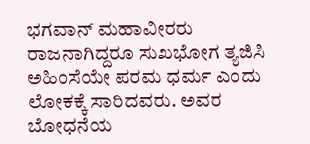ಭಗವಾನ್ ಮಹಾವೀರರು ರಾಜನಾಗಿದ್ದರೂ ಸುಖಭೋಗ ತ್ಯಜಿಸಿ ಅಹಿಂಸೆಯೇ ಪರಮ ಧರ್ಮ ಎಂದು ಲೋಕಕ್ಕೆ ಸಾರಿದವರು. ಅವರ ಬೋಧನೆಯ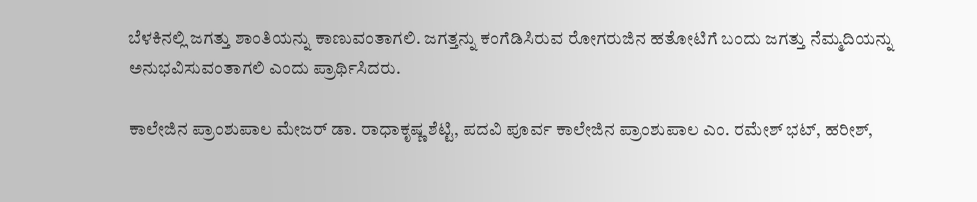ಬೆಳಕಿನಲ್ಲಿ ಜಗತ್ತು ಶಾಂತಿಯನ್ನು ಕಾಣುವಂತಾಗಲಿ. ಜಗತ್ತನ್ನು ಕಂಗೆಡಿಸಿರುವ ರೋಗರುಜಿನ ಹತೋಟಿಗೆ ಬಂದು ಜಗತ್ತು ನೆಮ್ಮದಿಯನ್ನು ಅನುಭವಿಸುವಂತಾಗಲಿ ಎಂದು ಪ್ರಾರ್ಥಿಸಿದರು.

ಕಾಲೇಜಿನ ಪ್ರಾಂಶುಪಾಲ ಮೇಜರ್ ಡಾ. ರಾಧಾಕೃಷ್ಣ ಶೆಟ್ಟಿ, ಪದವಿ ಪೂರ್ವ ಕಾಲೇಜಿನ ಪ್ರಾಂಶುಪಾಲ ಎಂ. ರಮೇಶ್ ಭಟ್, ಹರೀಶ್,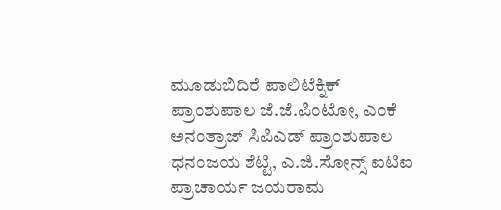ಮೂಡುಬಿದಿರೆ ಪಾಲಿಟೆಕ್ನಿಕ್ ಪ್ರಾಂಶುಪಾಲ ಜೆ.ಜೆ.ಪಿಂಟೋ, ಎಂಕೆ ಅನಂತ್ರಾಜ್ ಸಿಪಿಎಡ್ ಪ್ರಾಂಶುಪಾಲ ಧನಂಜಯ ಶೆಟ್ಟಿ, ಎ.ಜಿ.ಸೋನ್ಸ್ ಐಟಿಐ ಪ್ರಾಚಾರ್ಯ ಜಯರಾಮ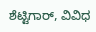ಶೆಟ್ಟಿಗಾರ್, ವಿವಿಧ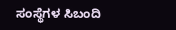ಸಂಸ್ಥೆಗಳ ಸಿಬಂದಿ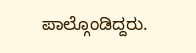ಪಾಲ್ಗೊಂಡಿದ್ದರು.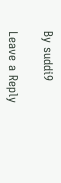By suddi9

Leave a Reply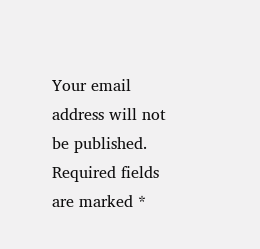Your email address will not be published. Required fields are marked *